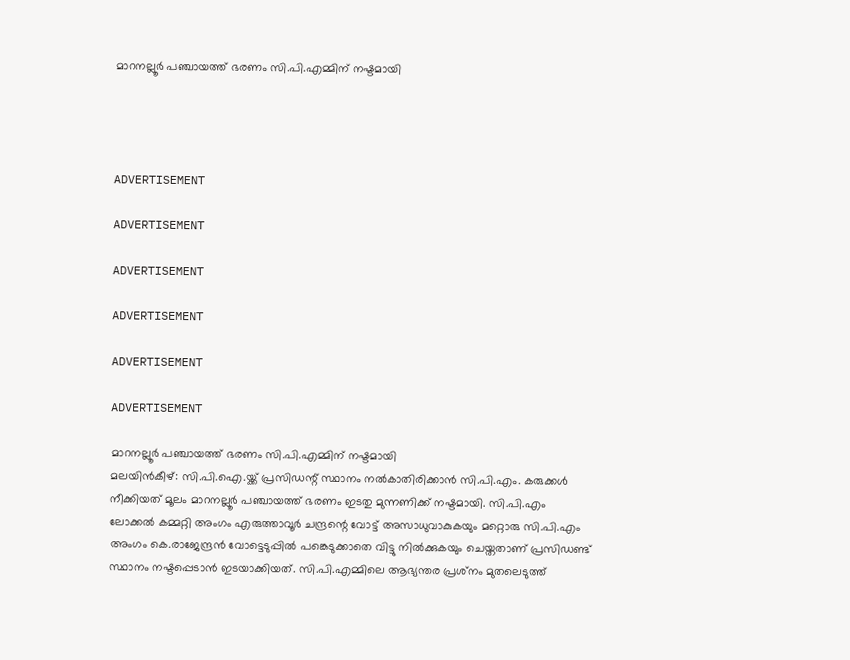മാറനല്ലൂര്‍ പഞ്ചായത്ത് ഭരണം സി.പി.എമ്മിന് നഷ്ടമായി




ADVERTISEMENT

ADVERTISEMENT

ADVERTISEMENT

ADVERTISEMENT

ADVERTISEMENT

ADVERTISEMENT

മാറനല്ലൂര്‍ പഞ്ചായത്ത് ഭരണം സി.പി.എമ്മിന് നഷ്ടമായി
മലയിന്‍കീഴ്: സി.പി.ഐ.യ്ക്ക് പ്രസിഡന്റ് സ്ഥാനം നല്‍കാതിരിക്കാന്‍ സി.പി.എം. കരുക്കള്‍ നീക്കിയത് മൂലം മാറനല്ലൂര്‍ പഞ്ചായത്ത് ഭരണം ഇടതു മുന്നണിക്ക് നഷ്ടമായി. സി.പി.എം ലോക്കല്‍ കമ്മറ്റി അംഗം എരുത്താവൂര്‍ ചന്ദ്രന്റെ വോട്ട് അസാധുവാകുകയും മറ്റൊരു സി.പി.എം അംഗം കെ.രാജേന്ദ്രന്‍ വോട്ടെടുപ്പില്‍ പങ്കെടുക്കാതെ വിട്ടു നില്‍ക്കുകയും ചെയ്തതാണ് പ്രസിഡണ്ട് സ്ഥാനം നഷ്ടപ്പെടാന്‍ ഇടയാക്കിയത്. സി.പി.എമ്മിലെ ആഭ്യന്തര പ്രശ്‌നം മുതലെടുത്ത്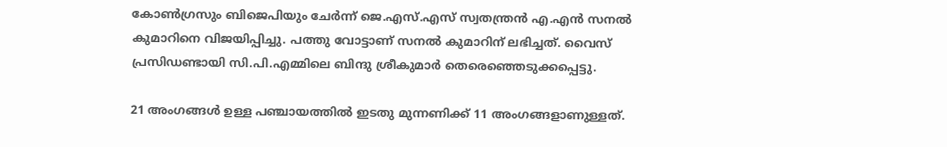കോണ്‍ഗ്രസും ബിജെപിയും ചേര്‍ന്ന് ജെ.എസ്.എസ് സ്വതന്ത്രന്‍ എ.എന്‍ സനല്‍ കുമാറിനെ വിജയിപ്പിച്ചു. പത്തു വോട്ടാണ് സനല്‍ കുമാറിന് ലഭിച്ചത്. വൈസ് പ്രസിഡണ്ടായി സി.പി.എമ്മിലെ ബിന്ദു ശ്രീകുമാര്‍ തെരെഞ്ഞെടുക്കപ്പെട്ടു.

21 അംഗങ്ങള്‍ ഉള്ള പഞ്ചായത്തില്‍ ഇടതു മുന്നണിക്ക് 11 അംഗങ്ങളാണുള്ളത്.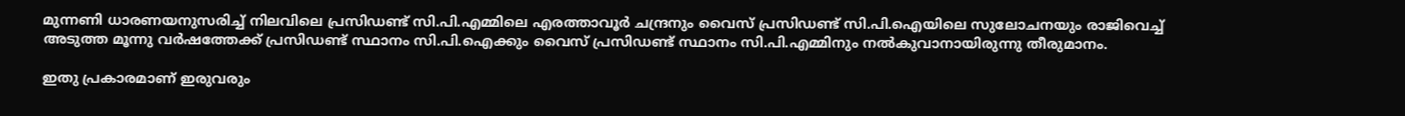മുന്നണി ധാരണയനുസരിച്ച് നിലവിലെ പ്രസിഡണ്ട് സി.പി.എമ്മിലെ എരത്താവൂര്‍ ചന്ദ്രനും വൈസ് പ്രസിഡണ്ട് സി.പി.ഐയിലെ സുലോചനയും രാജിവെച്ച് അടുത്ത മൂന്നു വര്‍ഷത്തേക്ക് പ്രസിഡണ്ട് സ്ഥാനം സി.പി.ഐക്കും വൈസ് പ്രസിഡണ്ട് സ്ഥാനം സി.പി.എമ്മിനും നല്‍കുവാനായിരുന്നു തീരുമാനം.

ഇതു പ്രകാരമാണ് ഇരുവരും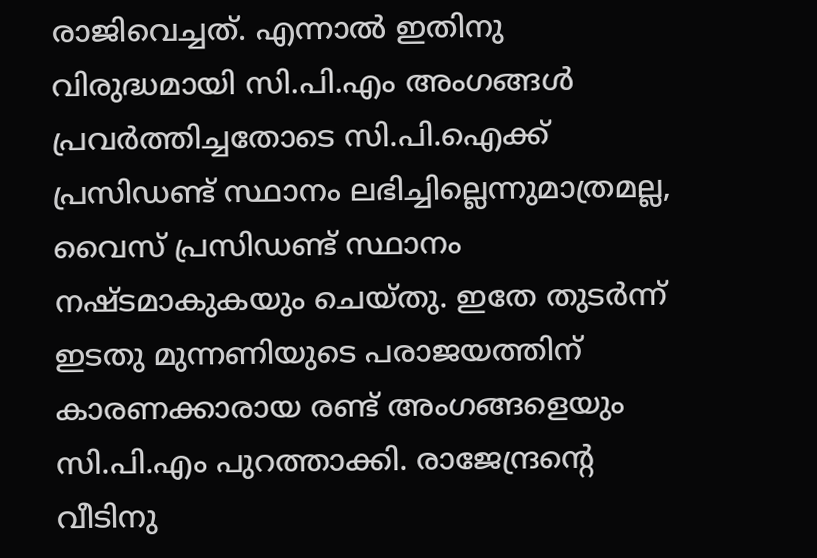രാജിവെച്ചത്. എന്നാല്‍ ഇതിനു വിരുദ്ധമായി സി.പി.എം അംഗങ്ങള്‍ പ്രവര്‍ത്തിച്ചതോടെ സി.പി.ഐക്ക് പ്രസിഡണ്ട് സ്ഥാനം ലഭിച്ചില്ലെന്നുമാത്രമല്ല, വൈസ് പ്രസിഡണ്ട് സ്ഥാനം നഷ്ടമാകുകയും ചെയ്തു. ഇതേ തുടര്‍ന്ന് ഇടതു മുന്നണിയുടെ പരാജയത്തിന് കാരണക്കാരായ രണ്ട് അംഗങ്ങളെയും സി.പി.എം പുറത്താക്കി. രാജേന്ദ്രന്റെ വീടിനു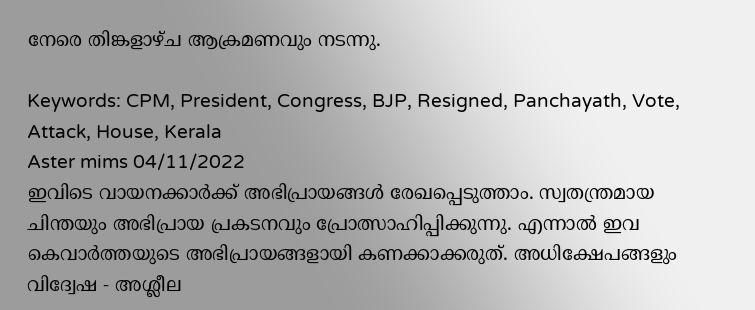നേരെ തിങ്കളാഴ്ച ആക്രമണവും നടന്നു.

Keywords: CPM, President, Congress, BJP, Resigned, Panchayath, Vote, Attack, House, Kerala
Aster mims 04/11/2022
ഇവിടെ വായനക്കാർക്ക് അഭിപ്രായങ്ങൾ രേഖപ്പെടുത്താം. സ്വതന്ത്രമായ ചിന്തയും അഭിപ്രായ പ്രകടനവും പ്രോത്സാഹിപ്പിക്കുന്നു. എന്നാൽ ഇവ കെവാർത്തയുടെ അഭിപ്രായങ്ങളായി കണക്കാക്കരുത്. അധിക്ഷേപങ്ങളും വിദ്വേഷ - അശ്ലീല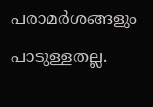പരാമർശങ്ങളും പാടുള്ളതല്ല.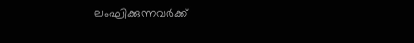ലംഘിക്കുന്നവർക്ക്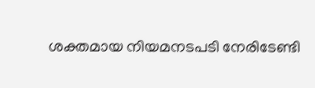ശക്തമായ നിയമനടപടി നേരിടേണ്ടി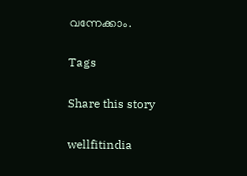വന്നേക്കാം.

Tags

Share this story

wellfitindia